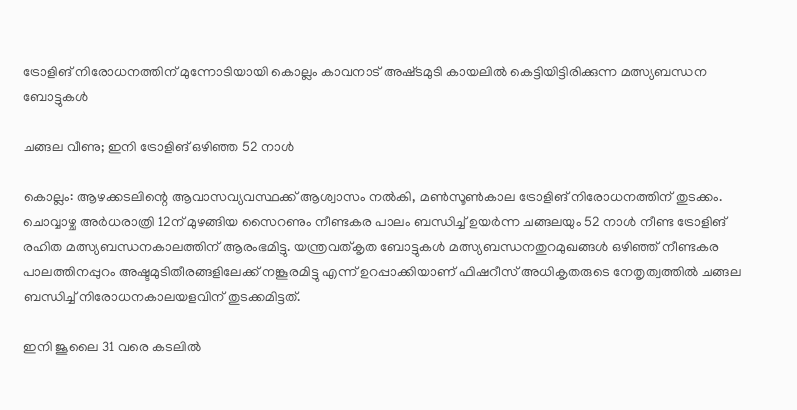ട്രോളിങ് നിരോധനത്തിന് മുന്നോടിയായി കൊല്ലം കാവനാട് അഷ്‌ടമുടി കായലിൽ കെട്ടിയിട്ടിരിക്കുന്ന മത്സ്യബന്ധന ബോട്ടുകൾ

ചങ്ങല വീണു; ഇനി ട്രോളിങ് ഒഴിഞ്ഞ 52 നാൾ

കൊല്ലം: ആഴക്കടലിന്റെ ആവാസവ്യവസ്ഥക്ക് ആശ്വാസം നൽകി, മൺസൂൺകാല ട്രോളിങ് നിരോധനത്തിന് തുടക്കം. ചൊവ്വാഴ്ച അർധരാത്രി 12ന് മുഴങ്ങിയ സൈറണും നീണ്ടകര പാലം ബന്ധിച്ച് ഉയർന്ന ചങ്ങലയും 52 നാൾ നീണ്ട ട്രോളിങ് രഹിത മത്സ്യബന്ധനകാലത്തിന് ആരംഭമിട്ടു. യന്ത്രവത്കൃത ബോട്ടുകൾ മത്സ്യബന്ധനതുറമുഖങ്ങൾ ഒഴിഞ്ഞ് നീണ്ടകര പാലത്തിനപ്പുറം അഷ്ടമുടിതീരങ്ങളിലേക്ക് നങ്കൂരമിട്ടു എന്ന് ഉറപ്പാക്കിയാണ് ഫിഷറീസ് അധികൃതരുടെ നേതൃത്വത്തിൽ ചങ്ങല ബന്ധിച്ച് നിരോധനകാലയളവിന് തുടക്കമിട്ടത്.

ഇനി ജൂലൈ 31 വരെ കടലിൽ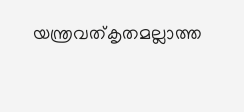യന്ത്രവത്കൃതമല്ലാത്ത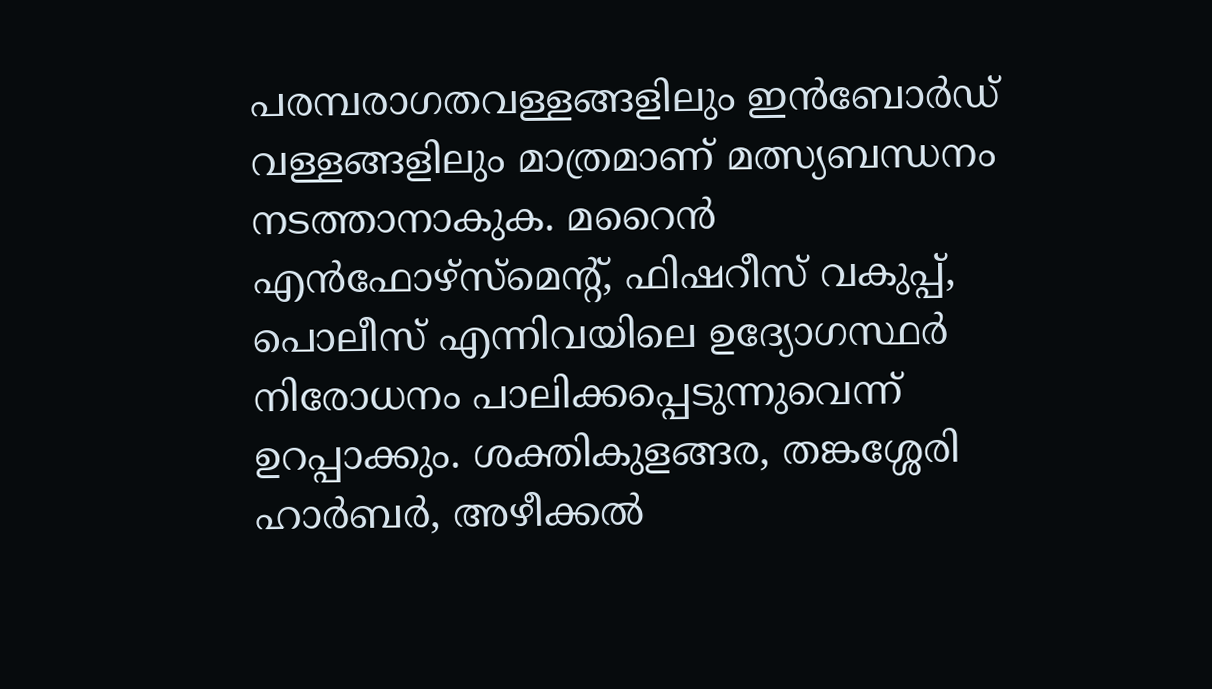പരമ്പരാഗതവള്ളങ്ങളിലും ഇൻബോർഡ് വള്ളങ്ങളിലും മാത്രമാണ് മത്സ്യബന്ധനം നടത്താനാകുക. മറൈൻ എൻഫോഴ്സ്മെന്റ്, ഫിഷറീസ് വകുപ്പ്, പൊലീസ് എന്നിവയിലെ ഉദ്യോഗസ്ഥർ നിരോധനം പാലിക്കപ്പെടുന്നുവെന്ന് ഉറപ്പാക്കും. ശക്തികുളങ്ങര, തങ്കശ്ശേരി ഹാർബർ, അഴീക്കൽ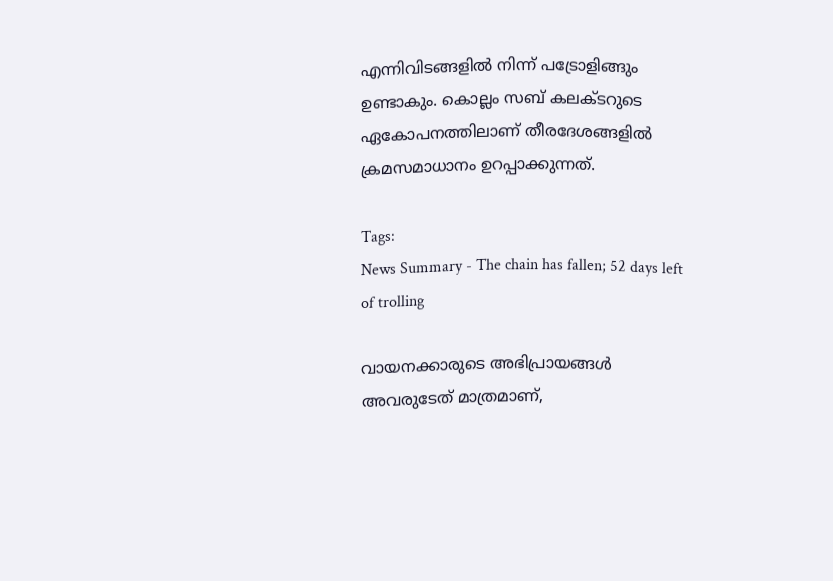എന്നിവിടങ്ങളിൽ നിന്ന് പട്രോളിങ്ങും ഉണ്ടാകും. കൊല്ലം സബ് കലക്ടറുടെ ഏകോപനത്തിലാണ് തീരദേശങ്ങളില്‍ ക്രമസമാധാനം ഉറപ്പാക്കുന്നത്.

Tags:
News Summary - The chain has fallen; 52 days left of trolling

വായനക്കാരുടെ അഭിപ്രായങ്ങള്‍ അവരുടേത് മാത്രമാണ്,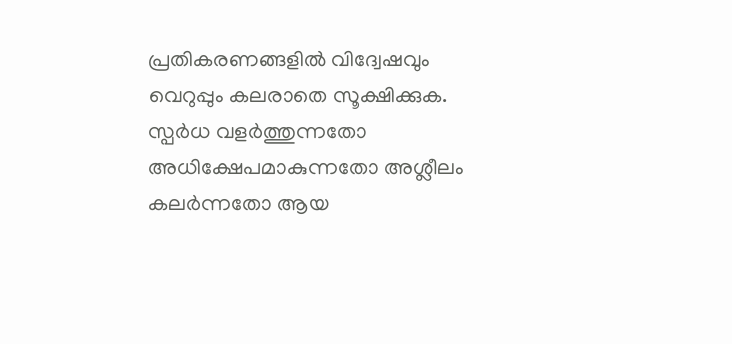പ്രതികരണങ്ങളിൽ വിദ്വേഷവും വെറുപ്പും കലരാതെ സൂക്ഷിക്കുക. സ്പർധ വളർത്തുന്നതോ അധിക്ഷേപമാകുന്നതോ അശ്ലീലം കലർന്നതോ ആയ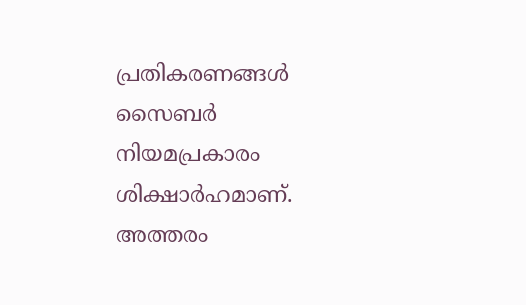പ്രതികരണങ്ങൾ സൈബർ നിയമപ്രകാരം ശിക്ഷാർഹമാണ്. അത്തരം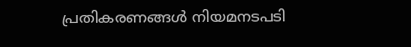പ്രതികരണങ്ങൾ നിയമനടപടി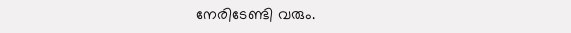നേരിടേണ്ടി വരും.